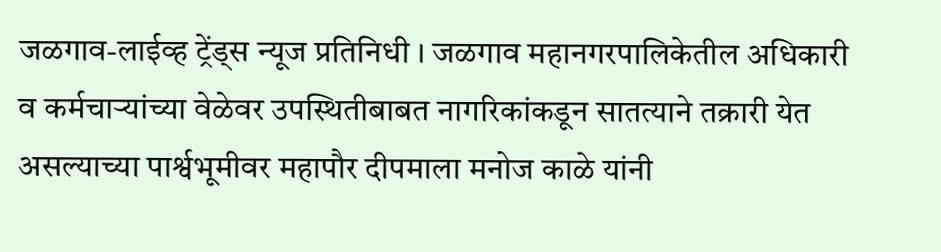जळगाव-लाईव्ह ट्रेंड्स न्यूज प्रतिनिधी । जळगाव महानगरपालिकेतील अधिकारी व कर्मचाऱ्यांच्या वेळेवर उपस्थितीबाबत नागरिकांकडून सातत्याने तक्रारी येत असल्याच्या पार्श्वभूमीवर महापौर दीपमाला मनोज काळे यांनी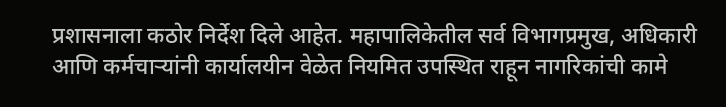प्रशासनाला कठोर निर्देश दिले आहेत. महापालिकेतील सर्व विभागप्रमुख, अधिकारी आणि कर्मचाऱ्यांनी कार्यालयीन वेळेत नियमित उपस्थित राहून नागरिकांची कामे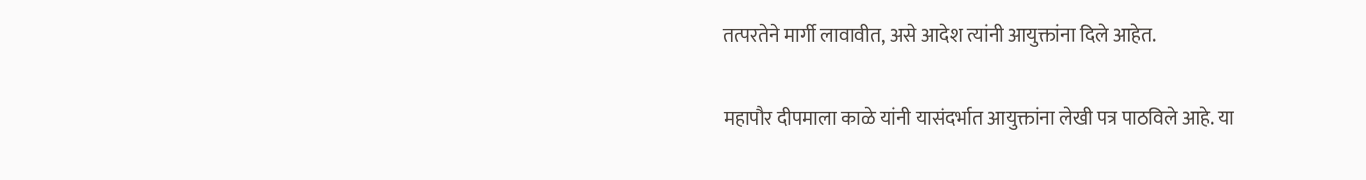तत्परतेने मार्गी लावावीत, असे आदेश त्यांनी आयुक्तांना दिले आहेत.

महापौर दीपमाला काळे यांनी यासंदर्भात आयुक्तांना लेखी पत्र पाठविले आहे. या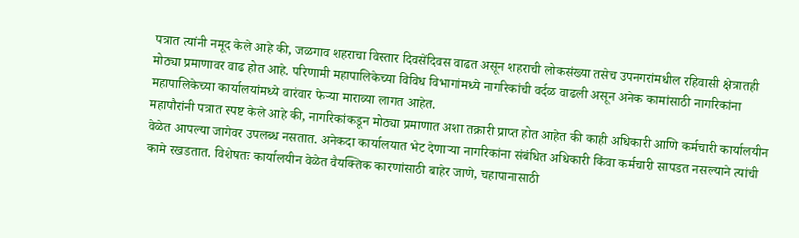पत्रात त्यांनी नमूद केले आहे की, जळगाव शहराचा विस्तार दिवसेंदिवस वाढत असून शहराची लोकसंख्या तसेच उपनगरांमधील रहिवासी क्षेत्रातही मोठ्या प्रमाणावर वाढ होत आहे. परिणामी महापालिकेच्या विविध विभागांमध्ये नागरिकांची वर्दळ वाढली असून अनेक कामांसाठी नागरिकांना महापालिकेच्या कार्यालयांमध्ये वारंवार फेऱ्या माराव्या लागत आहेत.
महापौरांनी पत्रात स्पष्ट केले आहे की, नागरिकांकडून मोठ्या प्रमाणात अशा तक्रारी प्राप्त होत आहेत की काही अधिकारी आणि कर्मचारी कार्यालयीन वेळेत आपल्या जागेवर उपलब्ध नसतात. अनेकदा कार्यालयात भेट देणाऱ्या नागरिकांना संबंधित अधिकारी किंवा कर्मचारी सापडत नसल्याने त्यांची कामे रखडतात. विशेषतः कार्यालयीन वेळेत वैयक्तिक कारणांसाठी बाहेर जाणे, चहापानासाठी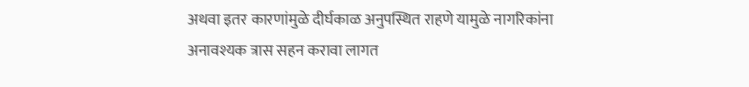अथवा इतर कारणांमुळे दीर्घकाळ अनुपस्थित राहणे यामुळे नागरिकांना अनावश्यक त्रास सहन करावा लागत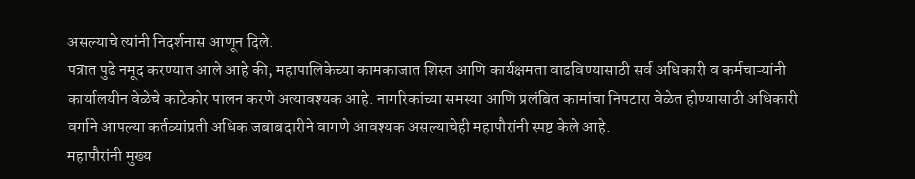असल्याचे त्यांनी निदर्शनास आणून दिले.
पत्रात पुढे नमूद करण्यात आले आहे की, महापालिकेच्या कामकाजात शिस्त आणि कार्यक्षमता वाढविण्यासाठी सर्व अधिकारी व कर्मचाऱ्यांनी कार्यालयीन वेळेचे काटेकोर पालन करणे अत्यावश्यक आहे. नागरिकांच्या समस्या आणि प्रलंबित कामांचा निपटारा वेळेत होण्यासाठी अधिकारी वर्गाने आपल्या कर्तव्यांप्रती अधिक जबाबदारीने वागणे आवश्यक असल्याचेही महापौरांनी स्पष्ट केले आहे.
महापौरांनी मुख्य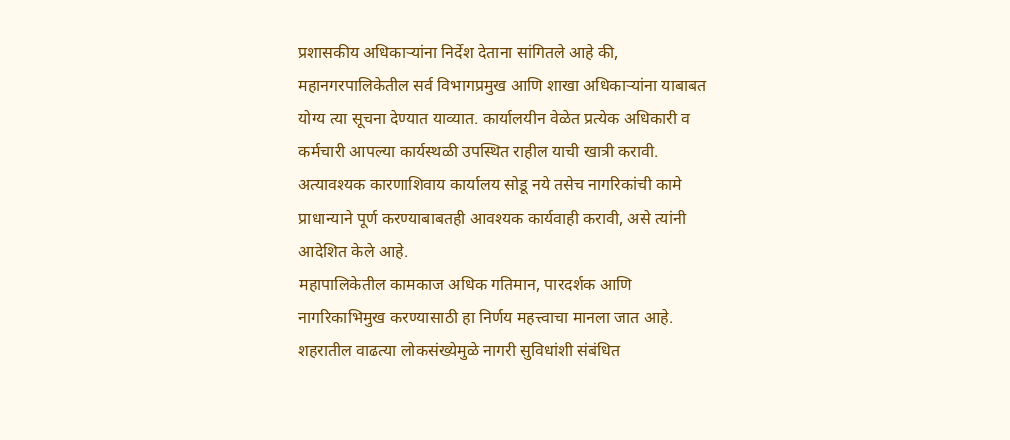प्रशासकीय अधिकाऱ्यांना निर्देश देताना सांगितले आहे की, महानगरपालिकेतील सर्व विभागप्रमुख आणि शाखा अधिकाऱ्यांना याबाबत योग्य त्या सूचना देण्यात याव्यात. कार्यालयीन वेळेत प्रत्येक अधिकारी व कर्मचारी आपल्या कार्यस्थळी उपस्थित राहील याची खात्री करावी. अत्यावश्यक कारणाशिवाय कार्यालय सोडू नये तसेच नागरिकांची कामे प्राधान्याने पूर्ण करण्याबाबतही आवश्यक कार्यवाही करावी, असे त्यांनी आदेशित केले आहे.
महापालिकेतील कामकाज अधिक गतिमान, पारदर्शक आणि नागरिकाभिमुख करण्यासाठी हा निर्णय महत्त्वाचा मानला जात आहे. शहरातील वाढत्या लोकसंख्येमुळे नागरी सुविधांशी संबंधित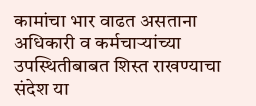कामांचा भार वाढत असताना अधिकारी व कर्मचाऱ्यांच्या उपस्थितीबाबत शिस्त राखण्याचा संदेश या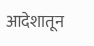आदेशातून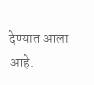देण्यात आला आहे.